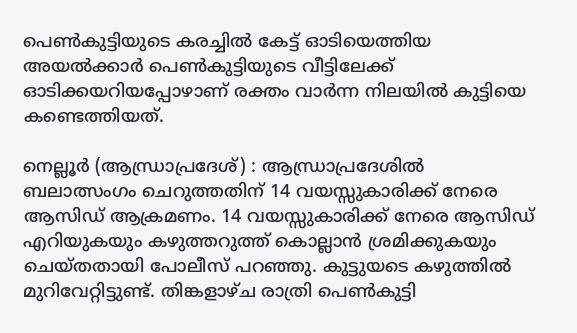പെൺകുട്ടിയുടെ കരച്ചിൽ കേട്ട് ഓടിയെത്തിയ അയൽക്കാർ പെൺകുട്ടിയുടെ വീട്ടിലേക്ക് ഓടിക്കയറിയപ്പോഴാണ് രക്തം വാർന്ന നിലയിൽ കുട്ടിയെ കണ്ടെത്തിയത്.

നെല്ലൂർ (ആന്ധ്രാപ്രദേശ്) : ആന്ധ്രാപ്രദേശിൽ ബലാത്സംഗം ചെറുത്തതിന് 14 വയസ്സുകാരിക്ക് നേരെ ആസിഡ് ആക്രമണം. 14 വയസ്സുകാരിക്ക് നേരെ ആസിഡ് എറിയുകയും കഴുത്തറുത്ത് കൊല്ലാൻ ശ്രമിക്കുകയും ചെയ്തതായി പോലീസ് പറഞ്ഞു. കുട്ടുയടെ കഴുത്തിൽ മുറിവേറ്റിട്ടുണ്ട്. തിങ്കളാഴ്ച രാത്രി പെൺകുട്ടി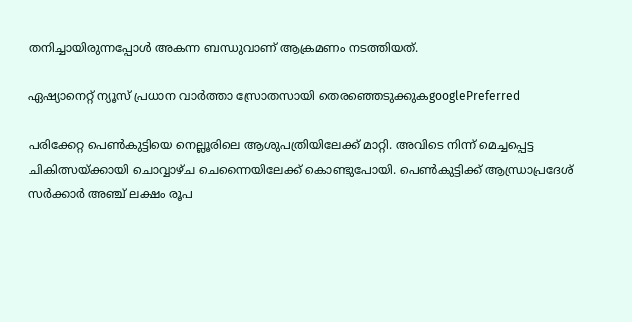തനിച്ചായിരുന്നപ്പോൾ അകന്ന ബന്ധുവാണ് ആക്രമണം നടത്തിയത്.

ഏഷ്യാനെറ്റ് ന്യൂസ് പ്രധാന വാർത്താ സ്രോതസായി തെരഞ്ഞെടുക്കുകgooglePreferred

പരിക്കേറ്റ പെൺകുട്ടിയെ നെല്ലൂരിലെ ആശുപത്രിയിലേക്ക് മാറ്റി. അവിടെ നിന്ന് മെച്ചപ്പെട്ട ചികിത്സയ്ക്കായി ചൊവ്വാഴ്ച ചെന്നൈയിലേക്ക് കൊണ്ടുപോയി. പെൺകുട്ടിക്ക് ആന്ധ്രാപ്രദേശ് സർക്കാർ അഞ്ച് ലക്ഷം രൂപ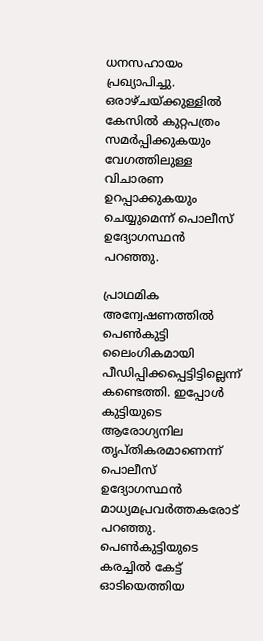ധനസഹായം പ്രഖ്യാപിച്ചു. ഒരാഴ്ചയ്ക്കുള്ളിൽ കേസിൽ കുറ്റപത്രം സമർപ്പിക്കുകയും വേഗത്തിലുള്ള വിചാരണ ഉറപ്പാക്കുകയും ചെയ്യുമെന്ന് പൊലീസ് ഉദ്യോഗസ്ഥൻ പറഞ്ഞു.

പ്രാഥമിക അന്വേഷണത്തിൽ പെൺകുട്ടി ലൈംഗികമായി പീഡിപ്പിക്കപ്പെട്ടിട്ടില്ലെന്ന് കണ്ടെത്തി. ഇപ്പോൾ കുട്ടിയുടെ ആരോഗ്യനില തൃപ്തികരമാണെന്ന് പൊലീസ് ഉദ്യോഗസ്ഥൻ മാധ്യമപ്രവർത്തകരോട് പറഞ്ഞു. പെൺകുട്ടിയുടെ കരച്ചിൽ കേട്ട് ഓടിയെത്തിയ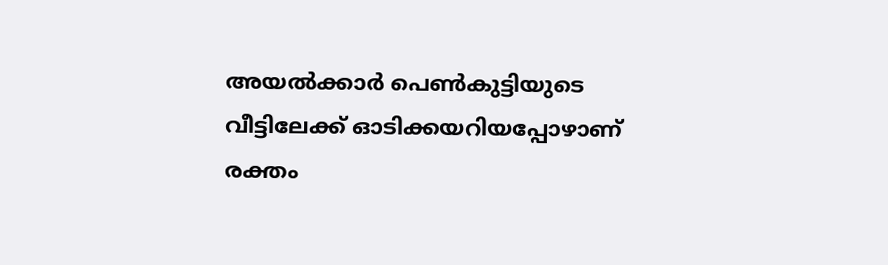അയൽക്കാർ പെൺകുട്ടിയുടെ വീട്ടിലേക്ക് ഓടിക്കയറിയപ്പോഴാണ് രക്തം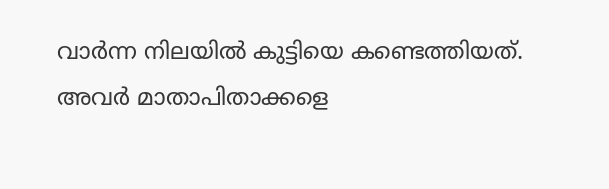വാർന്ന നിലയിൽ കുട്ടിയെ കണ്ടെത്തിയത്. അവർ മാതാപിതാക്കളെ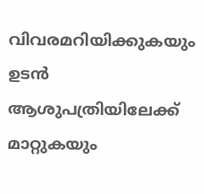വിവരമറിയിക്കുകയും ഉടൻ ആശുപത്രിയിലേക്ക് മാറ്റുകയും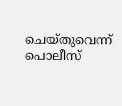ചെയ്തുവെന്ന് പൊലീസ്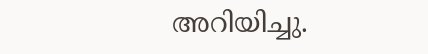അറിയിച്ചു.